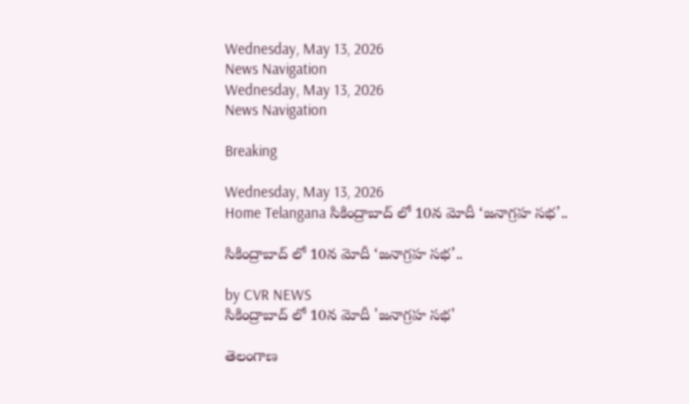Wednesday, May 13, 2026
News Navigation
Wednesday, May 13, 2026
News Navigation

Breaking

Wednesday, May 13, 2026
Home Telangana సికింద్రాబాద్ లో 10న మోదీ ‘జనాగ్రహ సభ’..

సికింద్రాబాద్ లో 10న మోదీ ‘జనాగ్రహ సభ’..

by CVR NEWS
సికింద్రాబాద్ లో 10న మోదీ 'జనాగ్రహ సభ'

తెలంగాణ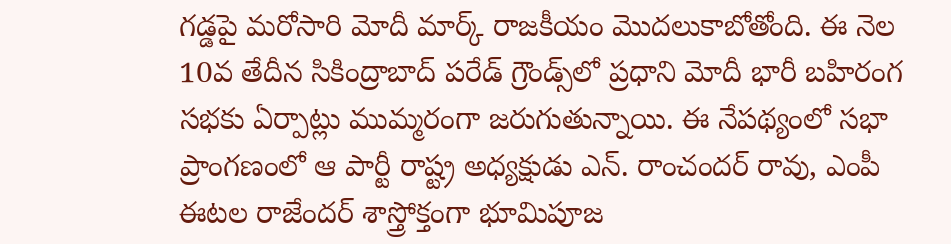గడ్డపై మరోసారి మోదీ మార్క్ రాజకీయం మొదలుకాబోతోంది. ఈ నెల 10వ తేదీన సికింద్రాబాద్ పరేడ్ గ్రౌండ్స్‌లో ప్రధాని మోదీ భారీ బహిరంగ సభకు ఏర్పాట్లు ముమ్మరంగా జరుగుతున్నాయి. ఈ నేపథ్యంలో సభా ప్రాంగణంలో ఆ పార్టీ రాష్ట్ర అధ్యక్షుడు ఎన్. రాంచందర్ రావు, ఎంపీ ఈటల రాజేందర్ శాస్త్రోక్తంగా భూమిపూజ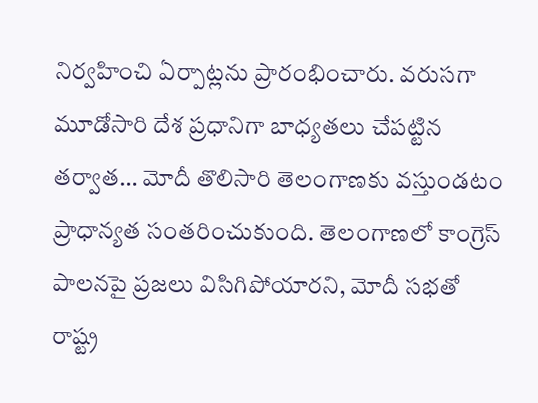నిర్వహించి ఏర్పాట్లను ప్రారంభించారు. వరుసగా మూడోసారి దేశ ప్రధానిగా బాధ్యతలు చేపట్టిన తర్వాత… మోదీ తొలిసారి తెలంగాణకు వస్తుండటం ప్రాధాన్యత సంతరించుకుంది. తెలంగాణలో కాంగ్రెస్ పాలనపై ప్రజలు విసిగిపోయారని, మోదీ సభతో రాష్ట్ర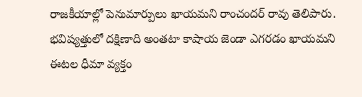రాజకీయాల్లో పెనుమార్పులు ఖాయమని రాంచందర్ రావు తెలిపారు. భవిష్యత్తులో దక్షిణాది అంతటా కాషాయ జెండా ఎగరడం ఖాయమని ఈటల ధీమా వ్యక్తం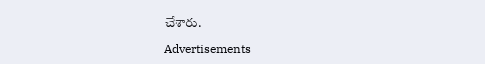చేశారు.

Advertisements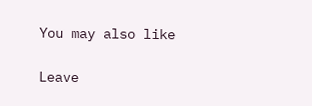You may also like

Leave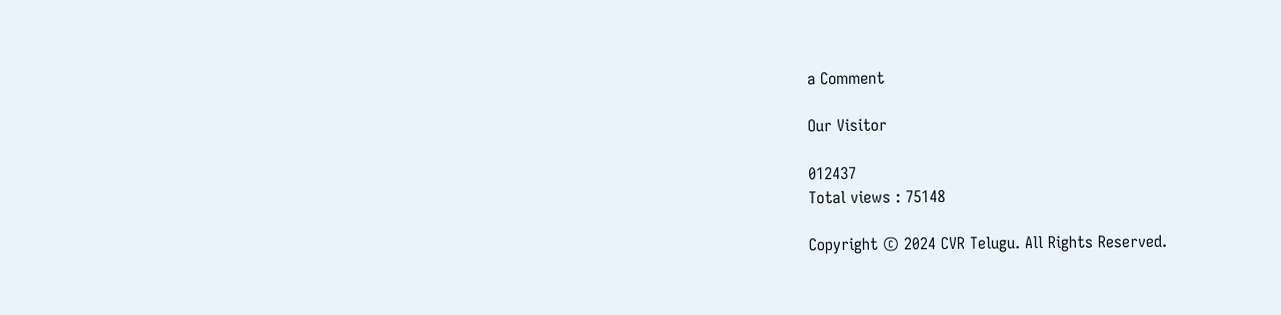a Comment

Our Visitor

012437
Total views : 75148

Copyright © 2024 CVR Telugu. All Rights Reserved.